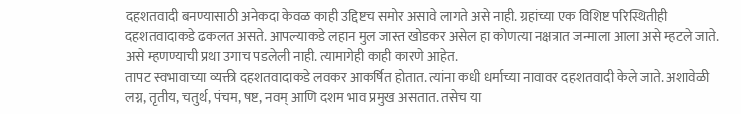दहशतवादी बनण्यासाठी अनेकदा केवळ काही उद्दिष्टच समोर असावे लागते असे नाही. ग्रहांच्या एक विशिष्ट परिस्थितीही दहशतवादाकडे ढकलत असते. आपल्याकडे लहान मुल जास्त खोडकर असेल हा कोणत्या नक्षत्रात जन्माला आला असे म्हटले जाते. असे म्हणण्याची प्रथा उगाच पडलेली नाही. त्यामागेही काही कारणे आहेत.
तापट स्वभावाच्या व्यक्ती दहशतवादाकडे लवकर आकर्षित होतात. त्यांना कधी धर्माच्या नावावर दहशतवादी केले जाते. अशावेळी लग्न, तृतीय, चतुर्थ, पंचम, षष्ट, नवम् आणि दशम भाव प्रमुख असतात. तसेच या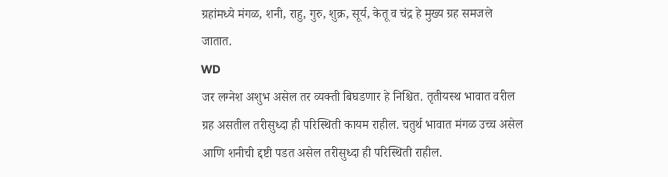ग्रहांमध्ये मंगळ, शनी, राहु, गुरु, शुक्र, सूर्य, केतू व चंद्र हे मुख्य ग्रह समजले जातात.
WD
जर लग्नेश अशुभ असेल तर व्यक्ती बिघडणार हे निश्चित. तृतीयस्थ भावात वरील ग्रह असतील तरीसुध्दा ही परिस्थिती कायम राहील. चतुर्थ भावात मंगळ उच्च असेल आणि शनीची द्दष्टी पडत असेल तरीसुध्दा ही परिस्थिती राहील.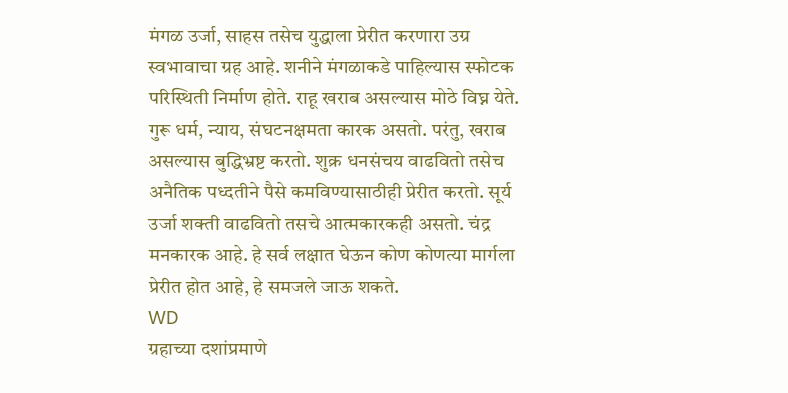मंगळ उर्जा, साहस तसेच युद्धाला प्रेरीत करणारा उग्र स्वभावाचा ग्रह आहे. शनीने मंगळाकडे पाहिल्यास स्फोटक परिस्थिती निर्माण होते. राहू खराब असल्यास मोठे विघ्न येते. गुरू धर्म, न्याय, संघटनक्षमता कारक असतो. परंतु, खराब असल्यास बुद्धिभ्रष्ट करतो. शुक्र धनसंचय वाढवितो तसेच अनैतिक पध्दतीने पैसे कमविण्यासाठीही प्रेरीत करतो. सूर्य उर्जा शक्ती वाढवितो तसचे आत्मकारकही असतो. चंद्र मनकारक आहे. हे सर्व लक्षात घेऊन कोण कोणत्या मार्गला प्रेरीत होत आहे, हे समजले जाऊ शकते.
WD
ग्रहाच्या दशांप्रमाणे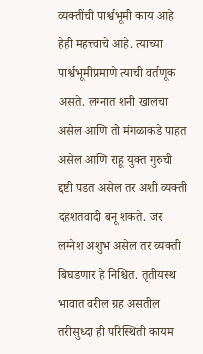व्यक्तींची पार्श्वभूमी काय आहे हेही महत्त्वाचे आहे. त्याच्या पार्श्वभूमीप्रमाणे त्याची वर्तणूक असते. लग्नात शनी खालचा असेल आणि तो मंगळाकडे पाहत असेल आणि राहू युक्त गुरुची द्दष्टी पडत असेल तर अशी व्यक्ती दहशतवादी बनू शकते. जर लग्नेश अशुभ असेल तर व्यक्ती बिघडणार हे निश्चित. तृतीयस्थ भावात वरील ग्रह असतील तरीसुध्दा ही परिस्थिती कायम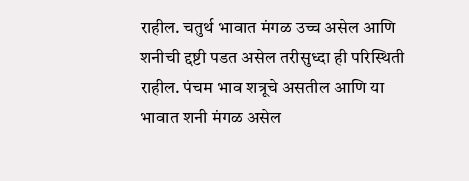राहील. चतुर्थ भावात मंगळ उच्च असेल आणि शनीची द्दष्टी पडत असेल तरीसुध्दा ही परिस्थिती राहील. पंचम भाव शत्रूचे असतील आणि या भावात शनी मंगळ असेल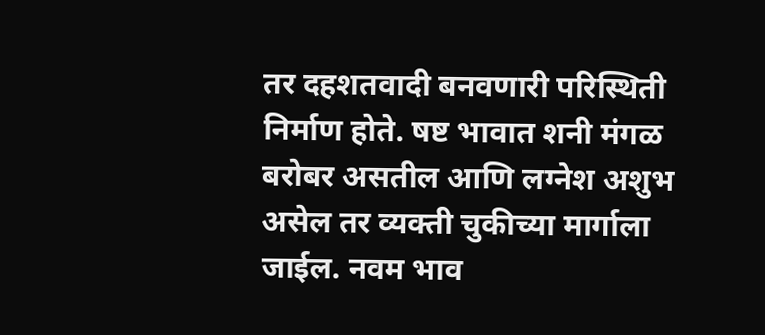तर दहशतवादी बनवणारी परिस्थिती निर्माण होते. षष्ट भावात शनी मंगळ बरोबर असतील आणि लग्नेश अशुभ असेल तर व्यक्ती चुकीच्या मार्गाला जाईल. नवम भाव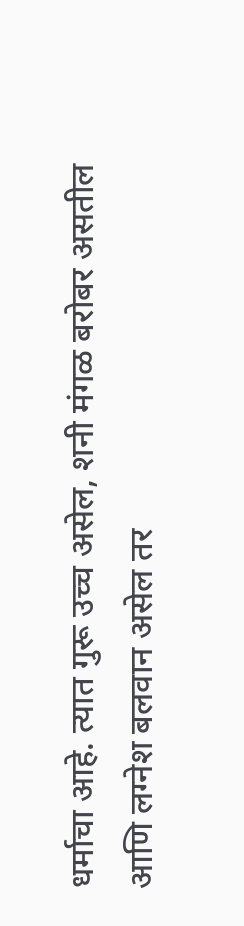धर्माचा आहे. त्यात गुरू उच्च असेल, शनी मंगळ बरोबर असतील आणि लग्नेश बलवान असेल तर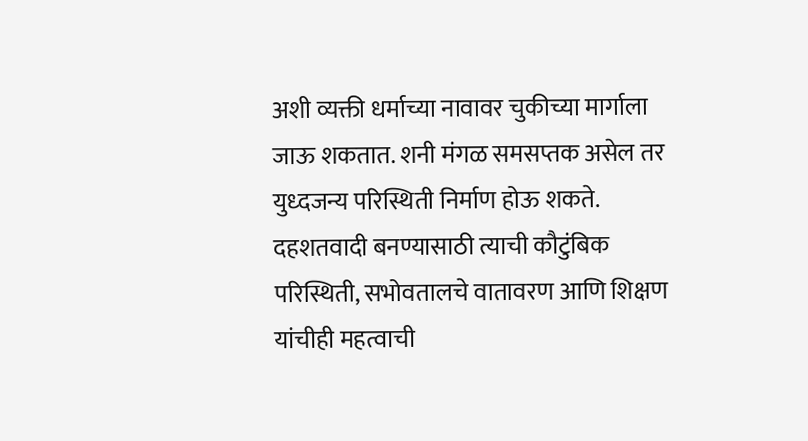अशी व्यक्ती धर्माच्या नावावर चुकीच्या मार्गाला जाऊ शकतात. शनी मंगळ समसप्तक असेल तर युध्दजन्य परिस्थिती निर्माण होऊ शकते.
दहशतवादी बनण्यासाठी त्याची कौटुंबिक परिस्थिती, सभोवतालचे वातावरण आणि शिक्षण यांचीही महत्वाची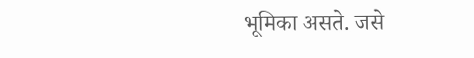भूमिका असते. जसे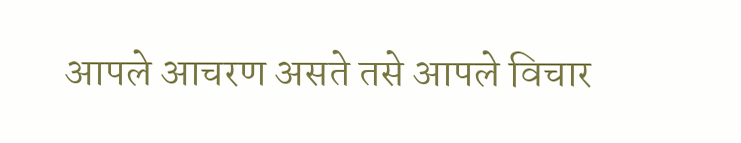आपले आचरण असते तसे आपले विचार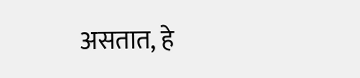असतात, हे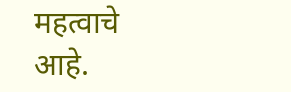महत्वाचे आहे.